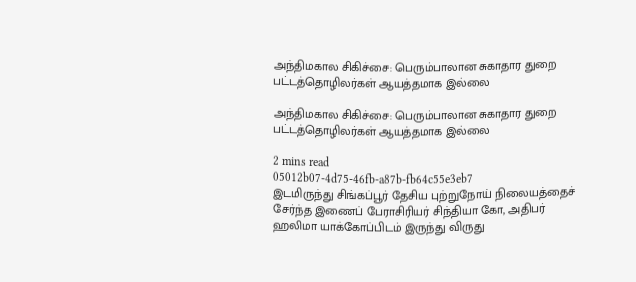அந்திமகால சிகிச்சை: பெரும்பாலான சுகாதார துறை பட்டத்தொழிலர்கள் ஆயத்தமாக இல்லை

அந்திமகால சிகிச்சை: பெரும்பாலான சுகாதார துறை பட்டத்தொழிலர்கள் ஆயத்தமாக இல்லை

2 mins read
05012b07-4d75-46fb-a87b-fb64c55e3eb7
இடமிருந்து சிங்கப்பூர் தேசிய புற்றுநோய் நிலையத்தைச் சேர்ந்த இணைப் பேராசிரியர் சிந்தியா கோ, அதிபர் ஹலிமா யாக்கோப்பிடம் இருந்து விருது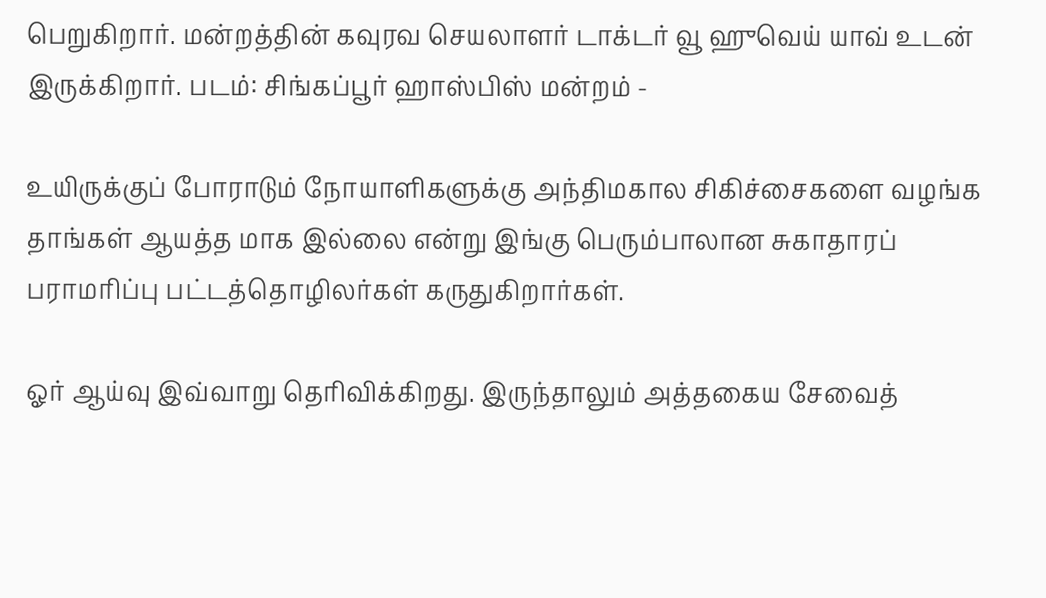பெறுகிறார். மன்றத்தின் கவுரவ செயலாளர் டாக்டர் வூ ஹுவெய் யாவ் உடன் இருக்கிறார். படம்: சிங்கப்பூர் ஹாஸ்பிஸ் மன்றம் -

உயிருக்குப் போராடும் நோயாளிகளுக்கு அந்திமகால சிகிச்சைகளை வழங்க தாங்கள் ஆயத்த மாக இல்லை என்று இங்கு பெரும்பாலான சுகாதாரப் பராமரிப்பு பட்டத்தொழிலர்கள் கருதுகிறார்கள்.

ஓர் ஆய்வு இவ்வாறு தெரிவிக்கிறது. இருந்தாலும் அத்தகைய சேவைத்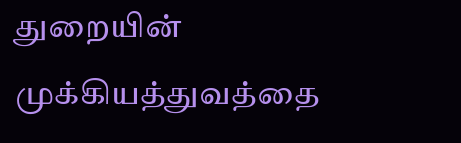துறையின் முக்கியத்துவத்தை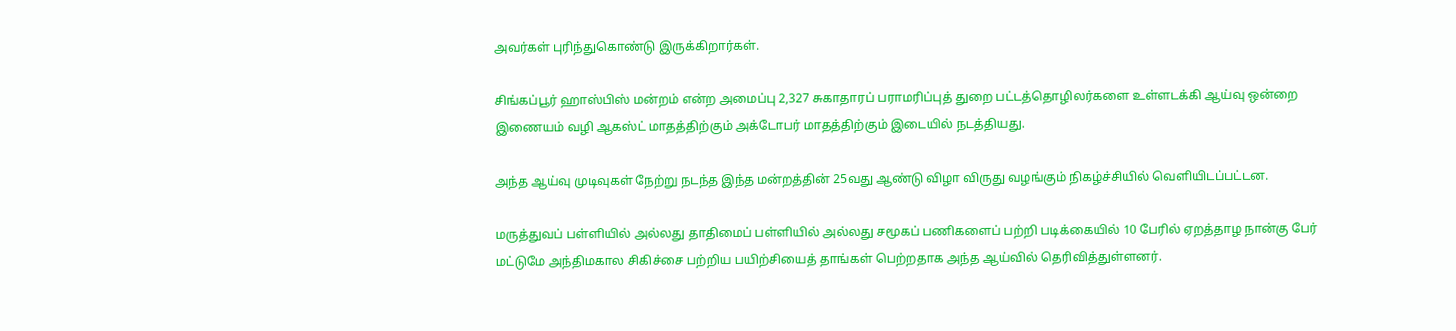அவர்கள் புரிந்துகொண்டு இருக்கிறார்கள்.

சிங்கப்பூர் ஹாஸ்பிஸ் மன்றம் என்ற அமைப்பு 2,327 சுகாதாரப் பராமரிப்புத் துறை பட்டத்தொழிலர்களை உள்ளடக்கி ஆய்வு ஒன்றை இணையம் வழி ஆகஸ்ட் மாதத்திற்கும் அக்டோபர் மாதத்திற்கும் இடையில் நடத்தியது.

அந்த ஆய்வு முடிவுகள் நேற்று நடந்த இந்த மன்றத்தின் 25வது ஆண்டு விழா விருது வழங்கும் நிகழ்ச்சியில் வெளியிடப்பட்டன.

மருத்துவப் பள்ளியில் அல்லது தாதிமைப் பள்ளியில் அல்லது சமூகப் பணிகளைப் பற்றி படிக்கையில் 10 பேரில் ஏறத்தாழ நான்கு பேர் மட்டுமே அந்திமகால சிகிச்சை பற்றிய பயிற்சியைத் தாங்கள் பெற்றதாக அந்த ஆய்வில் தெரிவித்துள்ளனர்.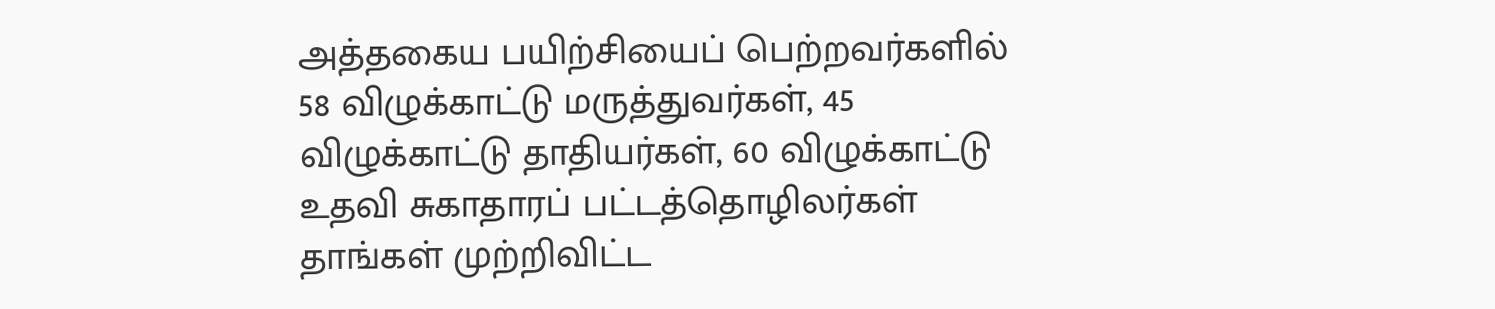அத்தகைய பயிற்சியைப் பெற்றவர்களில் 58 விழுக்காட்டு மருத்துவர்கள், 45 விழுக்காட்டு தாதியர்கள், 60 விழுக்காட்டு உதவி சுகாதாரப் பட்டத்தொழிலர்கள் தாங்கள் முற்றிவிட்ட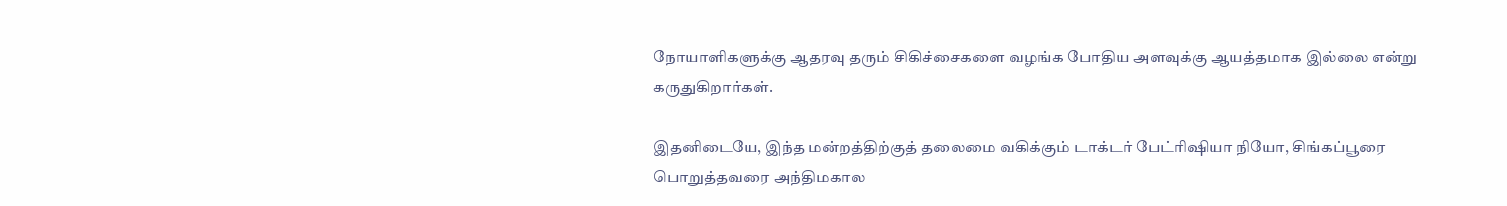நோயாளிகளுக்கு ஆதரவு தரும் சிகிச்சைகளை வழங்க போதிய அளவுக்கு ஆயத்தமாக இல்லை என்று கருதுகிறார்கள்.

இதனிடையே, இந்த மன்றத்திற்குத் தலைமை வகிக்கும் டாக்டர் பேட்ரிஷியா நியோ, சிங்கப்பூரை பொறுத்தவரை அந்திமகால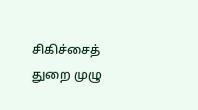சிகிச்சைத் துறை முழு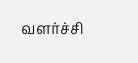வளர்ச்சி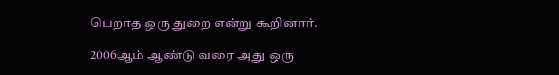பெறாத ஒரு துறை என்று கூறினார்.

2006ஆம் ஆண்டு வரை அது ஒரு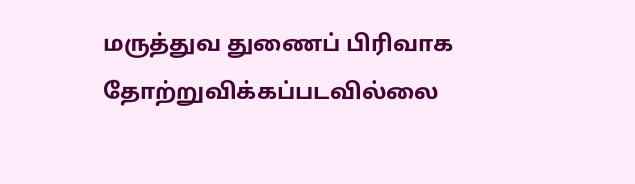மருத்துவ துணைப் பிரிவாக தோற்றுவிக்கப்படவில்லை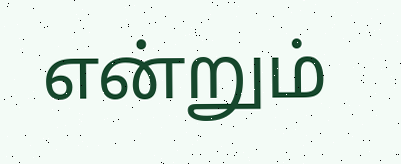என்றும்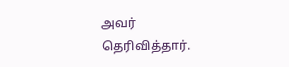அவர் தெரிவித்தார்.